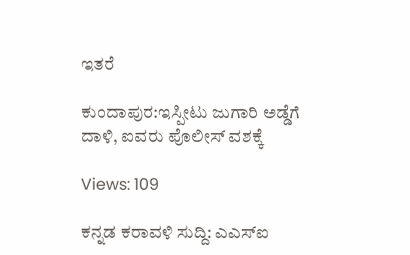ಇತರೆ

ಕುಂದಾಪುರ:ಇಸ್ಪೀಟು ಜುಗಾರಿ ಅಡ್ಡೆಗೆ ದಾಳಿ, ಐವರು ಪೊಲೀಸ್ ವಶಕ್ಕೆ

Views: 109

ಕನ್ನಡ ಕರಾವಳಿ ಸುದ್ದಿ: ಎಎಸ್‌ಐ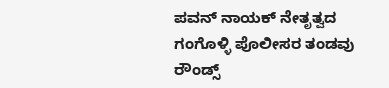ಪವನ್ ನಾಯಕ್ ನೇತೃತ್ವದ ಗಂಗೊಳ್ಳಿ ಪೊಲೀಸರ ತಂಡವು ರೌಂಡ್ಸ್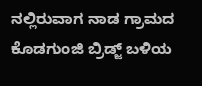ನಲ್ಲಿರುವಾಗ ನಾಡ ಗ್ರಾಮದ ಕೊಡಗುಂಜಿ ಬ್ರಿಡ್ಜ್ ಬಳಿಯ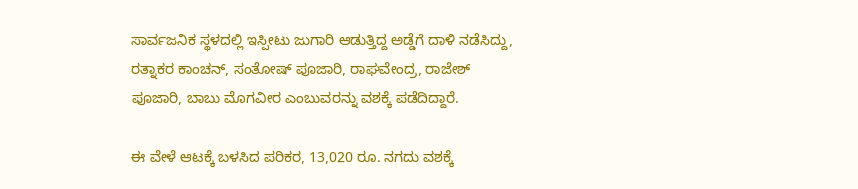ಸಾರ್ವಜನಿಕ ಸ್ಥಳದಲ್ಲಿ ಇಸ್ಪೀಟು ಜುಗಾರಿ ಆಡುತ್ತಿದ್ದ ಅಡ್ಡೆಗೆ ದಾಳಿ ನಡೆಸಿದ್ದು, ರತ್ನಾಕರ ಕಾಂಚನ್, ಸಂತೋಷ್ ಪೂಜಾರಿ, ರಾಘವೇಂದ್ರ, ರಾಜೇಶ್ ಪೂಜಾರಿ, ಬಾಬು ಮೊಗವೀರ ಎಂಬುವರನ್ನು ವಶಕ್ಕೆ ಪಡೆದಿದ್ದಾರೆ.

ಈ ವೇಳೆ ಆಟಕ್ಕೆ ಬಳಸಿದ ಪರಿಕರ, 13,020 ರೂ. ನಗದು ವಶಕ್ಕೆ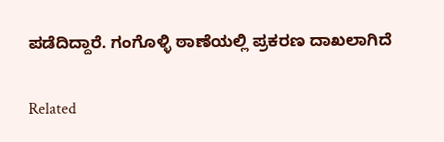ಪಡೆದಿದ್ದಾರೆ. ಗಂಗೊಳ್ಳಿ ಠಾಣೆಯಲ್ಲಿ ಪ್ರಕರಣ ದಾಖಲಾಗಿದೆ

Related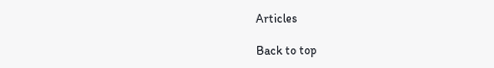Articles

Back to top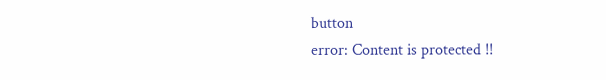button
error: Content is protected !!